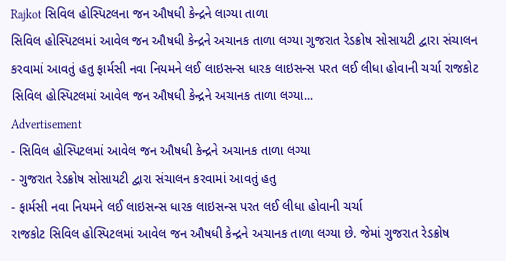Rajkot સિવિલ હોસ્પિટલના જન ઔષધી કેન્દ્રને લાગ્યા તાળા
સિવિલ હોસ્પિટલમાં આવેલ જન ઔષધી કેન્દ્રને અચાનક તાળા લગ્યા ગુજરાત રેડક્રોષ સોસાયટી દ્વારા સંચાલન કરવામાં આવતું હતુ ફાર્મસી નવા નિયમને લઈ લાઇસન્સ ધારક લાઇસન્સ પરત લઈ લીધા હોવાની ચર્ચા રાજકોટ સિવિલ હોસ્પિટલમાં આવેલ જન ઔષધી કેન્દ્રને અચાનક તાળા લગ્યા...
Advertisement
- સિવિલ હોસ્પિટલમાં આવેલ જન ઔષધી કેન્દ્રને અચાનક તાળા લગ્યા
- ગુજરાત રેડક્રોષ સોસાયટી દ્વારા સંચાલન કરવામાં આવતું હતુ
- ફાર્મસી નવા નિયમને લઈ લાઇસન્સ ધારક લાઇસન્સ પરત લઈ લીધા હોવાની ચર્ચા
રાજકોટ સિવિલ હોસ્પિટલમાં આવેલ જન ઔષધી કેન્દ્રને અચાનક તાળા લગ્યા છે. જેમાં ગુજરાત રેડક્રોષ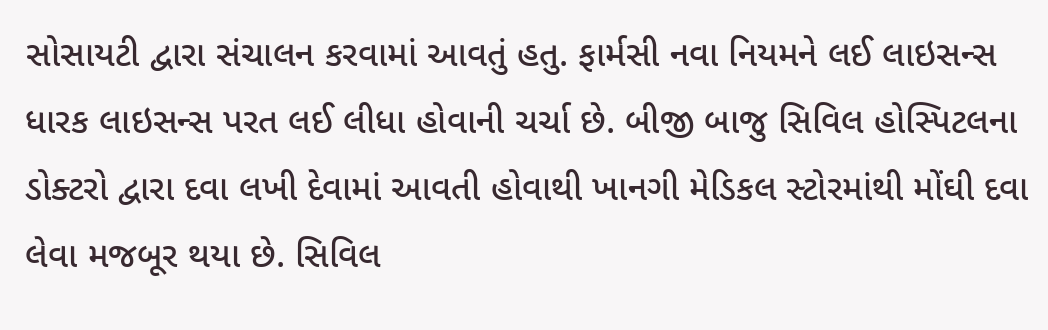સોસાયટી દ્વારા સંચાલન કરવામાં આવતું હતુ. ફાર્મસી નવા નિયમને લઈ લાઇસન્સ ધારક લાઇસન્સ પરત લઈ લીધા હોવાની ચર્ચા છે. બીજી બાજુ સિવિલ હોસ્પિટલના ડોક્ટરો દ્વારા દવા લખી દેવામાં આવતી હોવાથી ખાનગી મેડિકલ સ્ટોરમાંથી મોંઘી દવા લેવા મજબૂર થયા છે. સિવિલ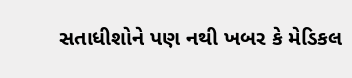સતાધીશોને પણ નથી ખબર કે મેડિકલ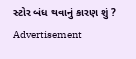સ્ટોર બંધ થવાનું કારણ શું ?
Advertisement